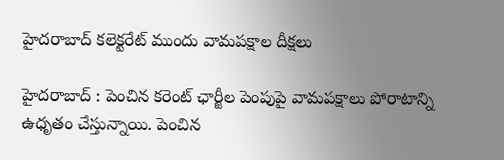హైదరాబాద్‌ కలెక్టరేట్‌ ముందు వామపక్షాల దీక్షలు

హైదరాబాద్‌ : పెంచిన కరెంట్‌ ఛార్జీల పెంపుపై వామపక్షాలు పోరాటాన్ని ఉధృతం చేస్తున్నాయి. పెంచిన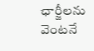ఛార్జీలను వెంటనే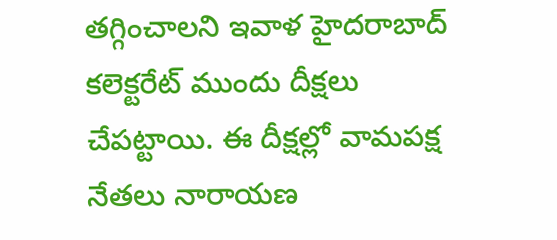తగ్గించాలని ఇవాళ హైదరాబాద్‌ కలెక్టరేట్‌ ముందు దీక్షలు చేపట్టాయి. ఈ దీక్షల్లో వామపక్ష నేతలు నారాయణ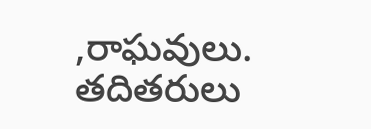,రాఘవులు. తదితరులు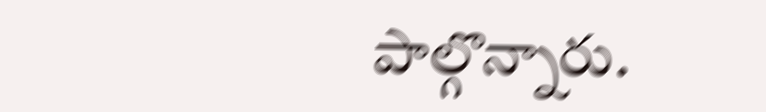పాల్గొన్నారు.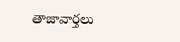తాజావార్తలు